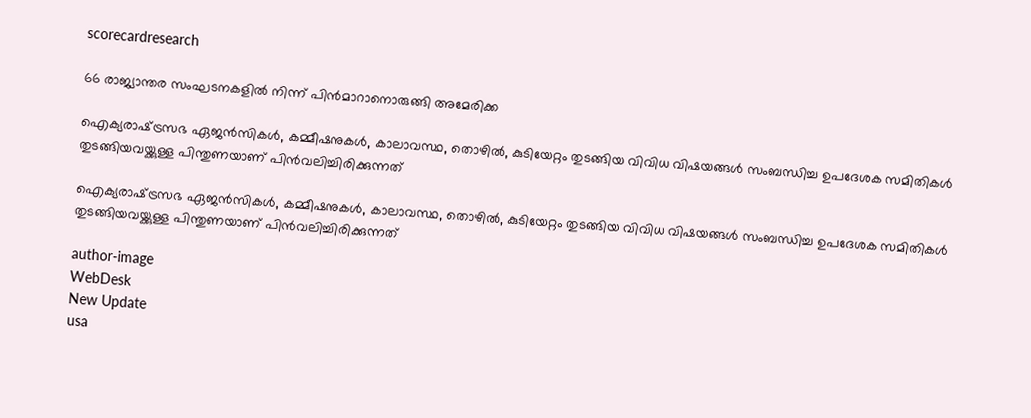scorecardresearch

66 രാജ്യാന്തര സംഘടനകളില്‍ നിന്ന് പിന്‍മാറാനൊരുങ്ങി അമേരിക്ക

ഐക്യരാഷ്‌ട്രസഭ ഏജന്‍സികള്‍, കമ്മീഷനുകള്‍, കാലാവസ്ഥ, തൊഴില്‍, കുടിയേറ്റം തുടങ്ങിയ വിവിധ വിഷയങ്ങള്‍ സംബന്ധിച്ച ഉപദേശക സമിതികള്‍ തുടങ്ങിയവയ്ക്കുള്ള പിന്തുണയാണ് പിന്‍വലിച്ചിരിക്കുന്നത്

ഐക്യരാഷ്‌ട്രസഭ ഏജന്‍സികള്‍, കമ്മീഷനുകള്‍, കാലാവസ്ഥ, തൊഴില്‍, കുടിയേറ്റം തുടങ്ങിയ വിവിധ വിഷയങ്ങള്‍ സംബന്ധിച്ച ഉപദേശക സമിതികള്‍ തുടങ്ങിയവയ്ക്കുള്ള പിന്തുണയാണ് പിന്‍വലിച്ചിരിക്കുന്നത്

author-image
WebDesk
New Update
usa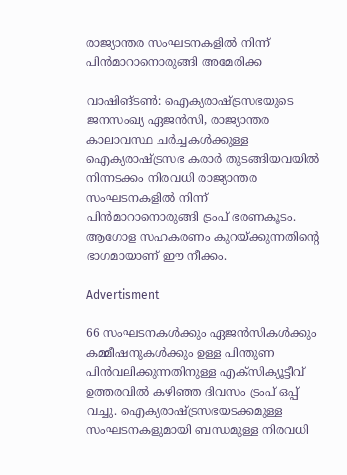രാജ്യാന്തര സംഘടനകളില്‍ നിന്ന് പിന്‍മാറാനൊരുങ്ങി അമേരിക്ക

വാഷിങ്ടണ്‍: ഐക്യരാഷ്‌ട്രസഭയുടെ ജനസംഖ്യ ഏജന്‍സി, രാജ്യാന്തര കാലാവസ്ഥ ചര്‍ച്ചകള്‍ക്കുള്ള ഐക്യരാഷ്‌ട്രസഭ കരാര്‍ തുടങ്ങിയവയില്‍ നിന്നടക്കം നിരവധി രാജ്യാന്തര സംഘടനകളില്‍ നിന്ന് പിന്‍മാറാനൊരുങ്ങി ട്രംപ് ഭരണകൂടം. ആഗോള സഹകരണം കുറയ്ക്കുന്നതിന്‍റെ ഭാഗമായാണ് ഈ നീക്കം.

Advertisment

66 സംഘടനകള്‍ക്കും ഏജന്‍സികള്‍ക്കും കമ്മീഷനുകള്‍ക്കും ഉള്ള പിന്തുണ പിന്‍വലിക്കുന്നതിനുള്ള എക്‌സിക്യൂട്ടീവ് ഉത്തരവില്‍ കഴിഞ്ഞ ദിവസം ട്രംപ് ഒപ്പ് വച്ചു. ഐക്യരാഷ്‌ട്രസഭയടക്കമുള്ള സംഘടനകളുമായി ബന്ധമുള്ള നിരവധി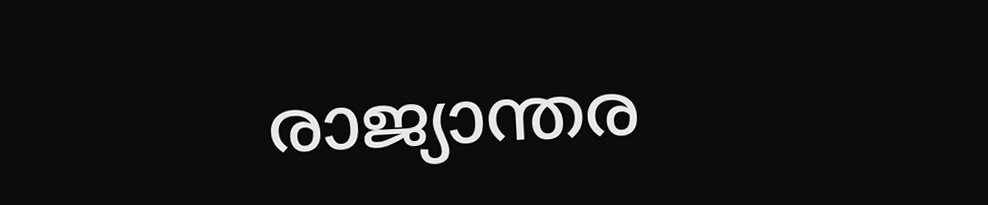രാജ്യാന്തര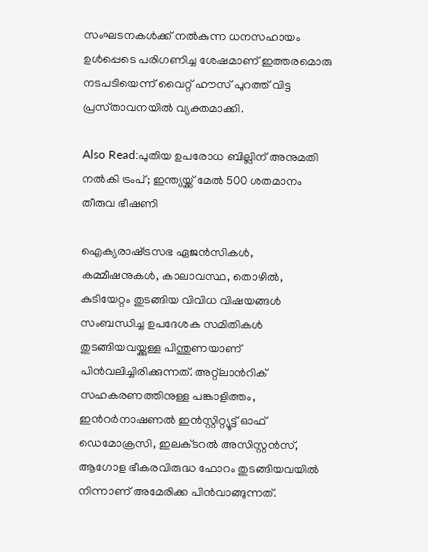സംഘടനകള്‍ക്ക് നല്‍കുന്ന ധനസഹായം ഉള്‍പ്പെടെ പരിഗണിച്ച ശേഷമാണ് ഇത്തരമൊരു നടപടിയെന്ന് വൈറ്റ് ഹൗസ് പുറത്ത് വിട്ട പ്രസ്‌താവനയില്‍ വ്യക്തമാക്കി.

Also Read:പുതിയ ഉപരോധ ബില്ലിന് അനുമതി നൽകി ട്രംപ്; ഇന്ത്യയ്ക്ക് മേൽ 500 ശതമാനം തീരുവ ഭീഷണി

ഐക്യരാഷ്‌ട്രസഭ ഏജന്‍സികള്‍, കമ്മീഷനുകള്‍, കാലാവസ്ഥ, തൊഴില്‍, കുടിയേറ്റം തുടങ്ങിയ വിവിധ വിഷയങ്ങള്‍ സംബന്ധിച്ച ഉപദേശക സമിതികള്‍ തുടങ്ങിയവയ്ക്കുള്ള പിന്തുണയാണ് പിന്‍വലിച്ചിരിക്കുന്നത്. അറ്റ്ലാന്‍റിക് സഹകരണത്തിനുള്ള പങ്കാളിത്തം, ഇന്‍റര്‍നാഷണല്‍ ഇന്‍സ്റ്റിറ്റ്യൂട്ട് ഓഫ് ഡെമോക്രസി, ഇലക്‌ടറല്‍ അസിസ്റ്റന്‍സ്, ആഗോള ഭീകരവിരുദ്ധ ഫോറം തുടങ്ങിയവയില്‍ നിന്നാണ് അമേരിക്ക പിന്‍വാങ്ങുന്നത്.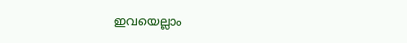ഇവയെല്ലാം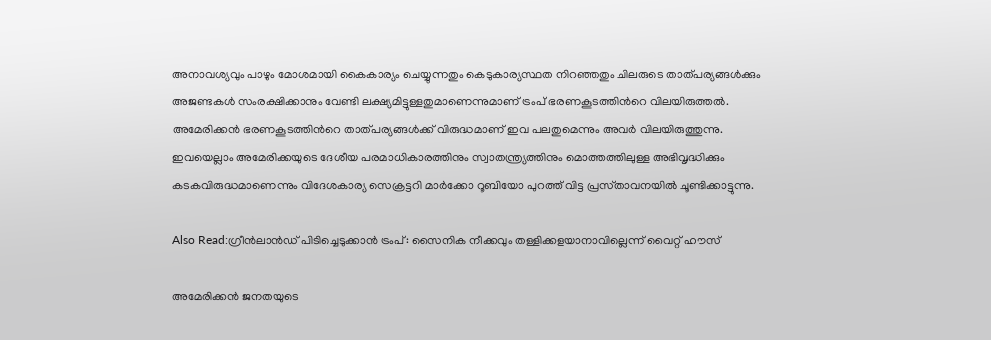അനാവശ്യവും പാഴും മോശമായി കൈകാര്യം ചെയ്യുന്നതും കെടുകാര്യസ്ഥത നിറഞ്ഞതും ചിലരുടെ താത്പര്യങ്ങള്‍ക്കും അജണ്ടകള്‍ സംരക്ഷിക്കാനും വേണ്ടി ലക്ഷ്യമിട്ടുള്ളതുമാണെന്നുമാണ് ട്രംപ് ഭരണകൂടത്തിന്‍റെ വിലയിരുത്തല്‍. അമേരിക്കന്‍ ഭരണകൂടത്തിന്‍റെ താത്പര്യങ്ങള്‍ക്ക് വിരുദ്ധമാണ് ഇവ പലതുമെന്നും അവര്‍ വിലയിരുത്തുന്നു. ഇവയെല്ലാം അമേരിക്കയുടെ ദേശീയ പരമാധികാരത്തിനും സ്വാതന്ത്ര്യത്തിനും മൊത്തത്തിലുള്ള അഭിവൃദ്ധിക്കും കടകവിരുദ്ധമാണെന്നും വിദേശകാര്യ സെക്രട്ടറി മാര്‍ക്കോ റൂബിയോ പുറത്ത് വിട്ട പ്രസ്‌താവനയില്‍ ചൂണ്ടിക്കാട്ടുന്നു.

Also Read:ഗ്രീൻലാൻഡ് പിടിച്ചെടുക്കാൻ ട്രംപ്: സൈനിക നീക്കവും തള്ളിക്കളയാനാവില്ലെന്ന് വൈറ്റ് ഹൗസ്

അമേരിക്കന്‍ ജനതയുടെ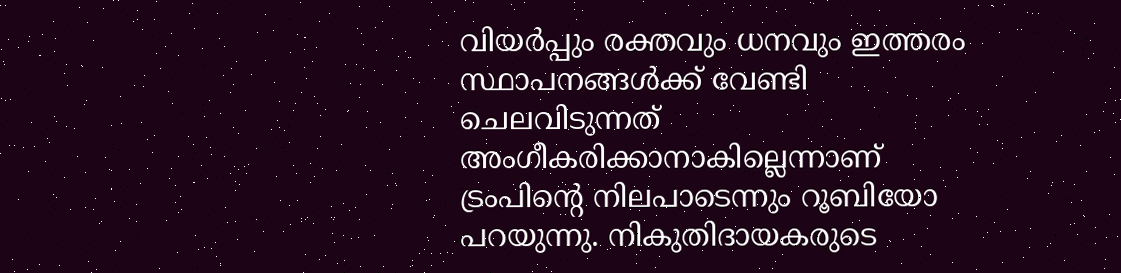വിയര്‍പ്പും രക്തവും ധനവും ഇത്തരം സ്ഥാപനങ്ങള്‍ക്ക് വേണ്ടി ചെലവിടുന്നത് അംഗീകരിക്കാനാകില്ലെന്നാണ് ട്രംപിന്‍റെ നിലപാടെന്നും റൂബിയോ പറയുന്നു. നികുതിദായകരുടെ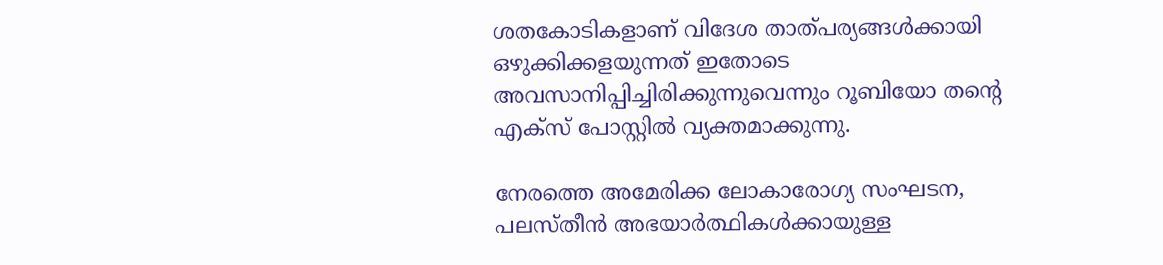ശതകോടികളാണ് വിദേശ താത്പര്യങ്ങള്‍ക്കായി ഒഴുക്കിക്കളയുന്നത് ഇതോടെ അവസാനിപ്പിച്ചിരിക്കുന്നുവെന്നും റൂബിയോ തന്‍റെ എക്‌സ് പോസ്റ്റില്‍ വ്യക്തമാക്കുന്നു.

നേരത്തെ അമേരിക്ക ലോകാരോഗ്യ സംഘടന, പലസ്‌തീന്‍ അഭയാര്‍ത്ഥികള്‍ക്കായുള്ള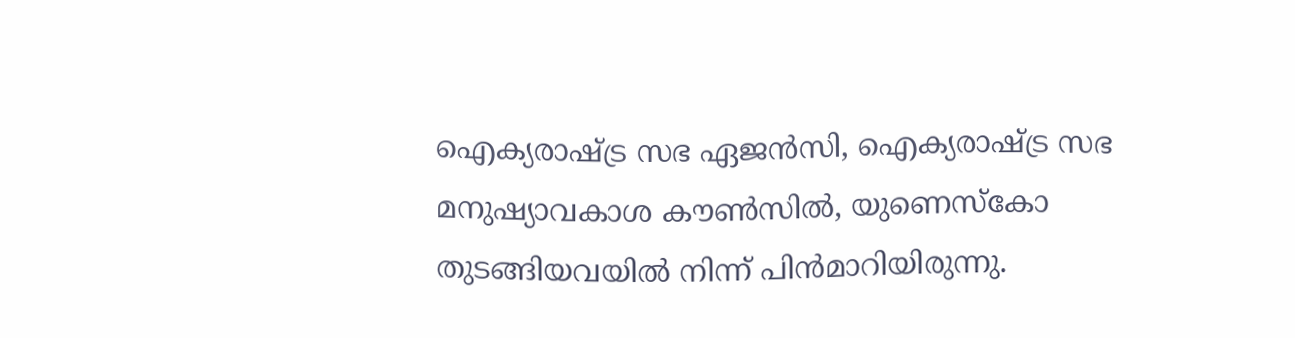ഐക്യരാഷ്‌ട്ര സഭ ഏജന്‍സി, ഐക്യരാഷ്‌ട്ര സഭ മനുഷ്യാവകാശ കൗണ്‍സില്‍, യുണെസ്‌കോ തുടങ്ങിയവയില്‍ നിന്ന് പിന്‍മാറിയിരുന്നു.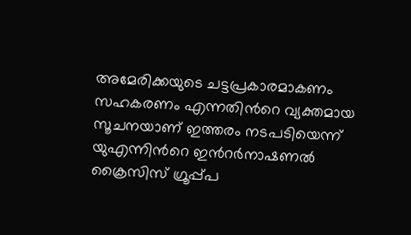അമേരിക്കയുടെ ചട്ടപ്രകാരമാകണം സഹകരണം എന്നതിന്‍റെ വ്യക്തമായ സൂചനയാണ് ഇത്തരം നടപടിയെന്ന് യുഎന്നിന്‍റെ ഇന്‍റര്‍നാഷണല്‍ ക്രൈസിസ് ഗ്രൂപ്പ്പ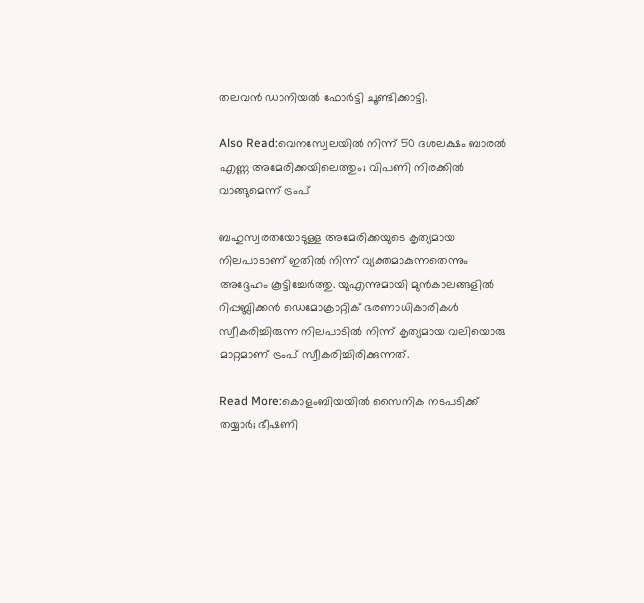തലവന്‍ ഡാനിയല്‍ ഫോര്‍ട്ടി ചൂണ്ടിക്കാട്ടി.

Also Read:വെനസ്വേലയിൽ നിന്ന് 50 ദശലക്ഷം ബാരൽ എണ്ണ അമേരിക്കയിലെത്തും; വിപണി നിരക്കിൽ വാങ്ങുമെന്ന് ട്രംപ്

ബഹുസ്വരതയോടുള്ള അമേരിക്കയുടെ കൃത്യമായ നിലപാടാണ് ഇതില്‍ നിന്ന് വ്യക്തമാകുന്നതെന്നും അദ്ദേഹം കൂട്ടിച്ചേര്‍ത്തു. യുഎന്നുമായി മുന്‍കാലങ്ങളില്‍ റിപ്പബ്ലിക്കന്‍ ഡെമോക്രാറ്റിക് ഭരണാധികാരികള്‍ സ്വീകരിച്ചിരുന്ന നിലപാടില്‍ നിന്ന് കൃത്യമായ വലിയൊരു മാറ്റമാണ് ട്രംപ് സ്വീകരിച്ചിരിക്കുന്നത്.

Read More:കൊളംബിയയിൽ സൈനിക നടപടിക്ക് തയ്യാർ; ഭീഷണി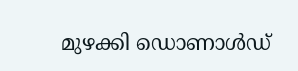മുഴക്കി ഡൊണാൾഡ്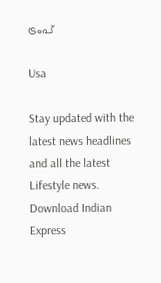ട്രംപ്

Usa

Stay updated with the latest news headlines and all the latest Lifestyle news. Download Indian Express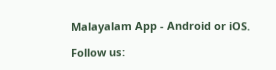Malayalam App - Android or iOS.

Follow us: